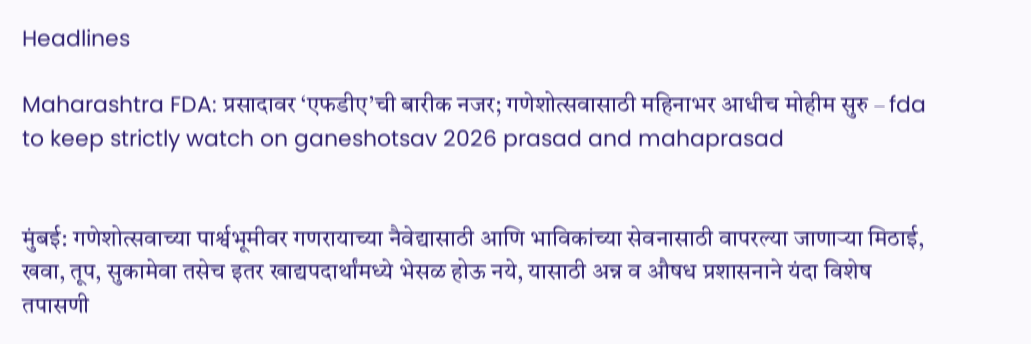Headlines

Maharashtra FDA: प्रसादावर ‘एफडीए’ची बारीक नजर; गणेशोत्सवासाठी महिनाभर आधीच मोहीम सुरु – fda to keep strictly watch on ganeshotsav 2026 prasad and mahaprasad


मुंबई: गणेशोत्सवाच्या पार्श्वभूमीवर गणरायाच्या नैवेद्यासाठी आणि भाविकांच्या सेवनासाठी वापरल्या जाणाऱ्या मिठाई, खवा, तूप, सुकामेवा तसेच इतर खाद्यपदार्थांमध्ये भेसळ होऊ नये, यासाठी अन्न व औषध प्रशासनाने यंदा विशेष तपासणी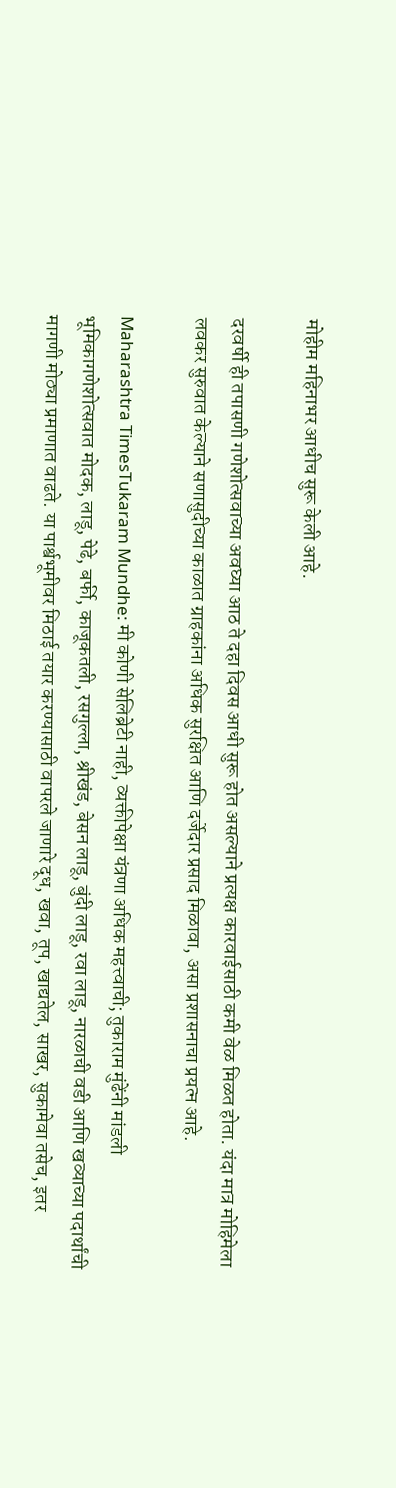मोहीम महिनाभर आधीच सुरू केली आहे.

दरवर्षी ही तपासणी गणेशोत्सवाच्या अवघ्या आठ ते दहा दिवस आधी सुरू होत असल्याने प्रत्यक्ष कारवाईसाठी कमी वेळ मिळत होता. यंदा मात्र मोहिमेला लवकर सुरुवात केल्याने सणासुदीच्या काळात ग्राहकांना अधिक सुरक्षित आणि दर्जेदार प्रसाद मिळावा, असा प्रशासनाचा प्रयत्न आहे.

Maharashtra TimesTukaram Mundhe: मी कोणी सेलिब्रेटी नाही, व्यक्तीपेक्षा यंत्रणा अधिक महत्त्वाची; तुकाराम मुंढेंनी मांडली भूमिकागणेशोत्सवात मोदक, लाडू, पेढे, बर्फी, काजूकतली, रसगुल्ला, श्रीखंड, बेसन लाडू, बुंदी लाडू, रवा लाडू, नारळाची वडी आणि खव्याच्या पदार्थांची मागणी मोठ्या प्रमाणात वाढते. या पार्श्वभूमीवर मिठाई तयार करण्यासाठी वापरले जाणारे दूध, खवा, तूप, खाद्यतेल, साखर, सुकामेवा तसेच, इतर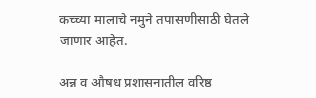कच्च्या मालाचे नमुने तपासणीसाठी घेतले जाणार आहेत.

अन्न व औषध प्रशासनातील वरिष्ठ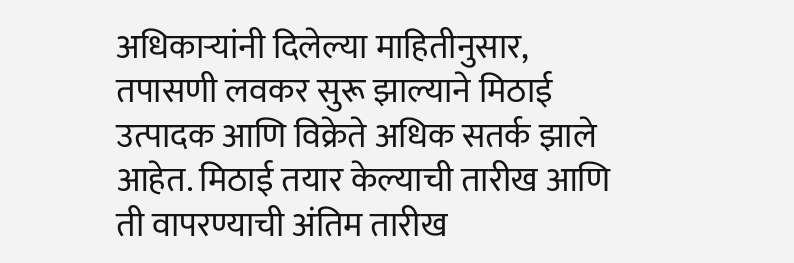अधिकाऱ्यांनी दिलेल्या माहितीनुसार, तपासणी लवकर सुरू झाल्याने मिठाई उत्पादक आणि विक्रेते अधिक सतर्क झाले आहेत. मिठाई तयार केल्याची तारीख आणि ती वापरण्याची अंतिम तारीख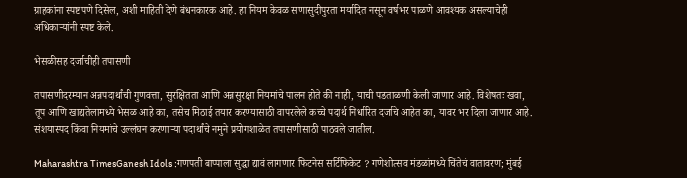ग्राहकांना स्पष्टपणे दिसेल, अशी माहिती देणे बंधनकारक आहे. हा नियम केवळ सणासुदीपुरता मर्यादित नसून वर्षभर पाळणे आवश्यक असल्याचेही अधिकाऱ्यांनी स्पष्ट केले.

भेसळीसह दर्जाचीही तपासणी

तपासणीदरम्यान अन्नपदार्थांची गुणवत्ता, सुरक्षितता आणि अन्नसुरक्षा नियमांचे पालन होते की नाही, याची पडताळणी केली जाणार आहे. विशेषतः खवा, तूप आणि खाद्यतेलामध्ये भेसळ आहे का, तसेच मिठाई तयार करण्यासाठी वापरलेले कच्चे पदार्थ निर्धारित दर्जाचे आहेत का, यावर भर दिला जाणार आहे. संशयास्पद किंवा नियमांचे उल्लंघन करणाऱ्या पदार्थांचे नमुने प्रयोगशाळेत तपासणीसाठी पाठवले जातील.

Maharashtra TimesGanesh Idols :गणपती बाप्पाला सुद्धा द्यावं लागणार फिटनेस सर्टिफिकेट ? गणेशोत्सव मंडळांमध्ये चिंतेचं वातावरण; मुंबई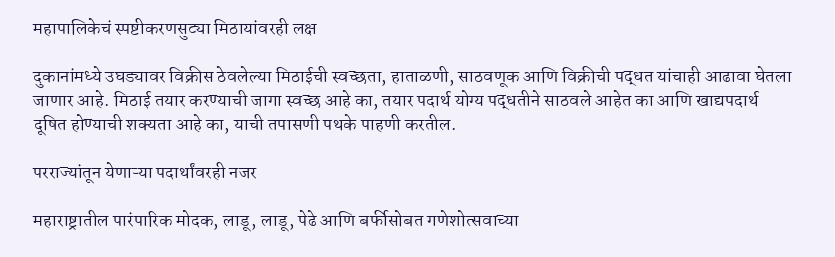महापालिकेचं स्पष्टीकरणसुट्या मिठायांवरही लक्ष

दुकानांमध्ये उघड्यावर विक्रीस ठेवलेल्या मिठाईची स्वच्छता, हाताळणी, साठवणूक आणि विक्रीची पद्धत यांचाही आढावा घेतला जाणार आहे. मिठाई तयार करण्याची जागा स्वच्छ आहे का, तयार पदार्थ योग्य पद्धतीने साठवले आहेत का आणि खाद्यपदार्थ दूषित होण्याची शक्यता आहे का, याची तपासणी पथके पाहणी करतील.

परराज्यांतून येणाऱ्या पदार्थांवरही नजर

महाराष्ट्रातील पारंपारिक मोदक, लाडू, लाडू, पेढे आणि बर्फीसोबत गणेशोत्सवाच्या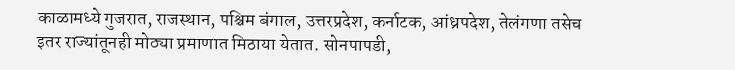काळामध्ये गुजरात, राजस्थान, पश्चिम बंगाल, उत्तरप्रदेश, कर्नाटक, आंध्रपदेश, तेलंगणा तसेच इतर राज्यांतूनही मोठ्या प्रमाणात मिठाया येतात. सोनपापडी,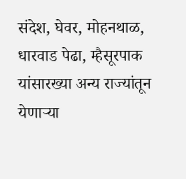संदेश, घेवर, मोहनथाळ, धारवाड पेढा, म्हैसूरपाक यांसारख्या अन्य राज्यांतून येणाऱ्या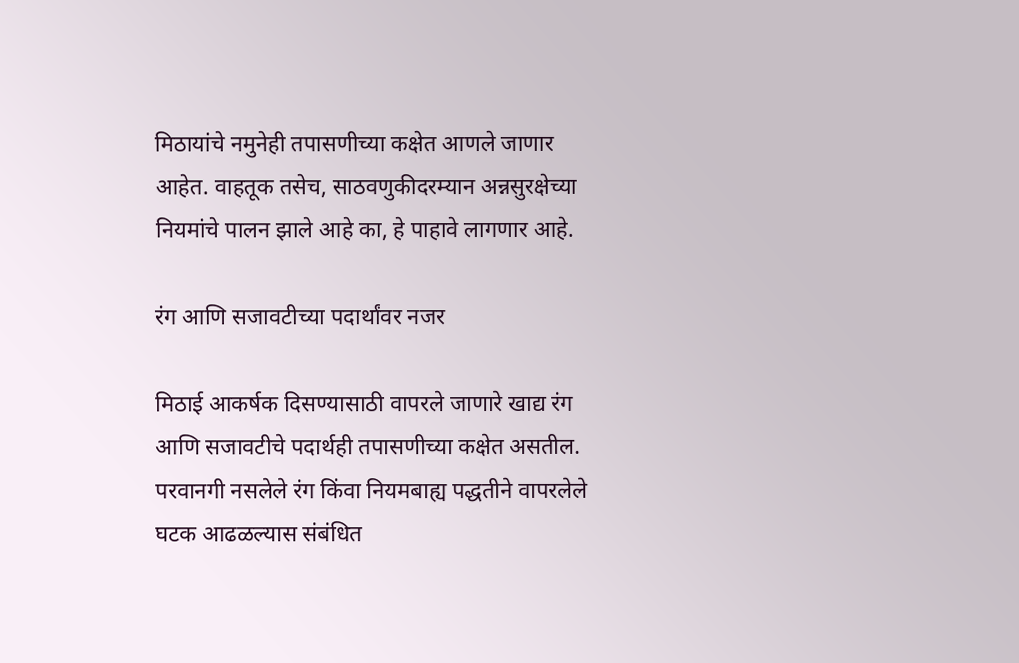मिठायांचे नमुनेही तपासणीच्या कक्षेत आणले जाणार आहेत. वाहतूक तसेच, साठवणुकीदरम्यान अन्नसुरक्षेच्या नियमांचे पालन झाले आहे का, हे पाहावे लागणार आहे.

रंग आणि सजावटीच्या पदार्थांवर नजर

मिठाई आकर्षक दिसण्यासाठी वापरले जाणारे खाद्य रंग आणि सजावटीचे पदार्थही तपासणीच्या कक्षेत असतील. परवानगी नसलेले रंग किंवा नियमबाह्य पद्धतीने वापरलेले घटक आढळल्यास संबंधित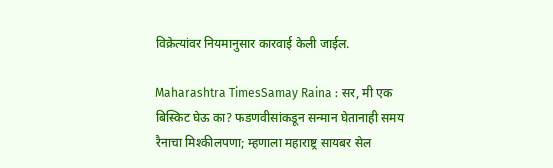विक्रेत्यांवर नियमानुसार कारवाई केली जाईल.

Maharashtra TimesSamay Raina : सर, मी एक बिस्किट घेऊ का? फडणवीसांकडून सन्मान घेतानाही समय रैनाचा मिश्कीलपणा; म्हणाला महाराष्ट्र सायबर सेल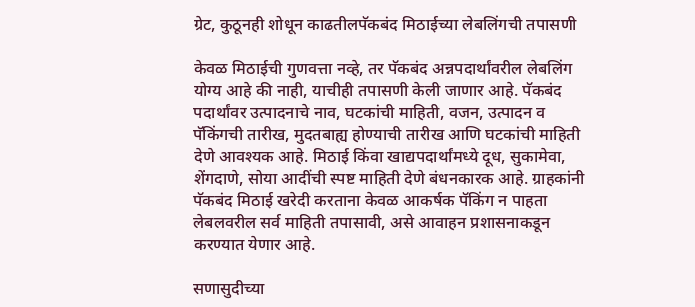ग्रेट, कुठूनही शोधून काढतीलपॅकबंद मिठाईच्या लेबलिंगची तपासणी

केवळ मिठाईची गुणवत्ता नव्हे, तर पॅकबंद अन्नपदार्थांवरील लेबलिंग योग्य आहे की नाही, याचीही तपासणी केली जाणार आहे. पॅकबंद पदार्थांवर उत्पादनाचे नाव, घटकांची माहिती, वजन, उत्पादन व पॅकिंगची तारीख, मुदतबाह्य होण्याची तारीख आणि घटकांची माहिती देणे आवश्यक आहे. मिठाई किंवा खाद्यपदार्थांमध्ये दूध, सुकामेवा, शेंगदाणे, सोया आदींची स्पष्ट माहिती देणे बंधनकारक आहे. ग्राहकांनी पॅकबंद मिठाई खरेदी करताना केवळ आकर्षक पॅकिंग न पाहता लेबलवरील सर्व माहिती तपासावी, असे आवाहन प्रशासनाकडून करण्यात येणार आहे.

सणासुदीच्या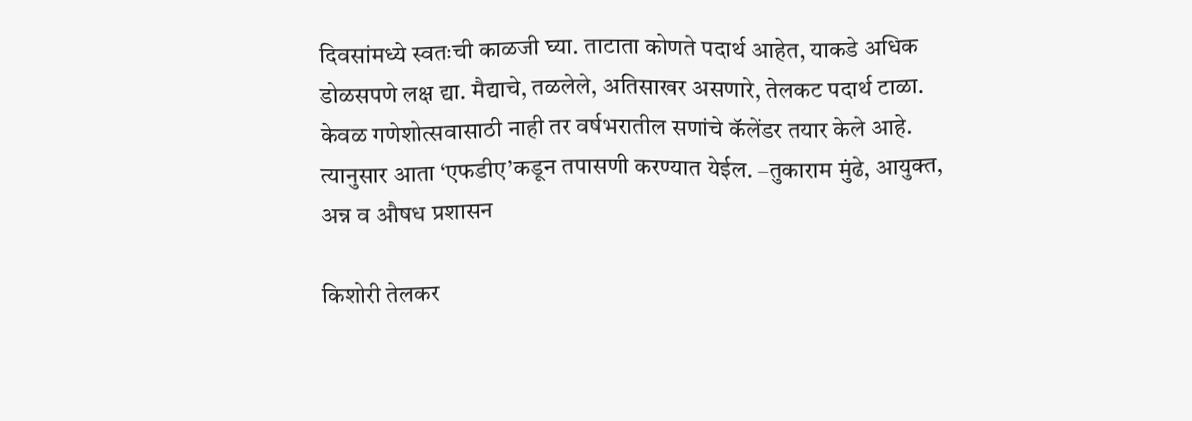दिवसांमध्ये स्वतःची काळजी घ्या. ताटाता कोणते पदार्थ आहेत, याकडे अधिक डोळसपणे लक्ष द्या. मैद्याचे, तळलेले, अतिसाखर असणारे, तेलकट पदार्थ टाळा. केवळ गणेशोत्सवासाठी नाही तर वर्षभरातील सणांचे कॅलेंडर तयार केले आहे. त्यानुसार आता ‘एफडीए’कडून तपासणी करण्यात येईल. –तुकाराम मुंढे, आयुक्त, अन्न व औषध प्रशासन

किशोरी तेलकर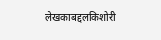लेखकाबद्दलकिशोरी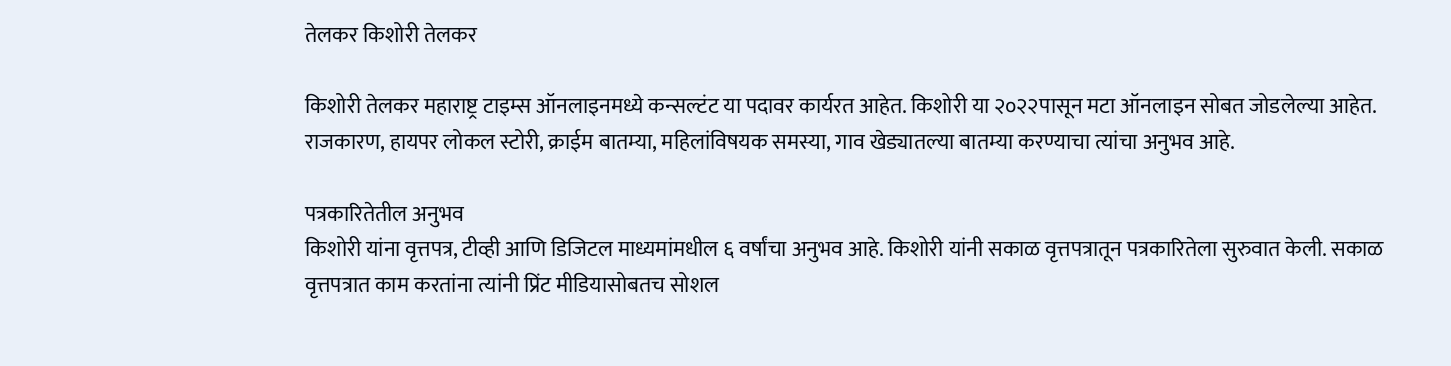तेलकर किशोरी तेलकर

किशोरी तेलकर महाराष्ट्र टाइम्स ऑनलाइनमध्ये कन्सल्टंट या पदावर कार्यरत आहेत. किशोरी या २०२२पासून मटा ऑनलाइन सोबत जोडलेल्या आहेत. राजकारण, हायपर लोकल स्टोरी, क्राईम बातम्या, महिलांविषयक समस्या, गाव खेड्यातल्या बातम्या करण्याचा त्यांचा अनुभव आहे.

पत्रकारितेतील अनुभव
किशोरी यांना वृत्तपत्र, टीव्ही आणि डिजिटल माध्यमांमधील ६ वर्षांचा अनुभव आहे. किशोरी यांनी सकाळ वृत्तपत्रातून पत्रकारितेला सुरुवात केली. सकाळ वृत्तपत्रात काम करतांना त्यांनी प्रिंट मीडियासोबतच सोशल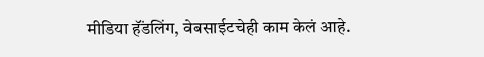मीडिया हॅंडलिंग, वेबसाईटचेही काम केलं आहे.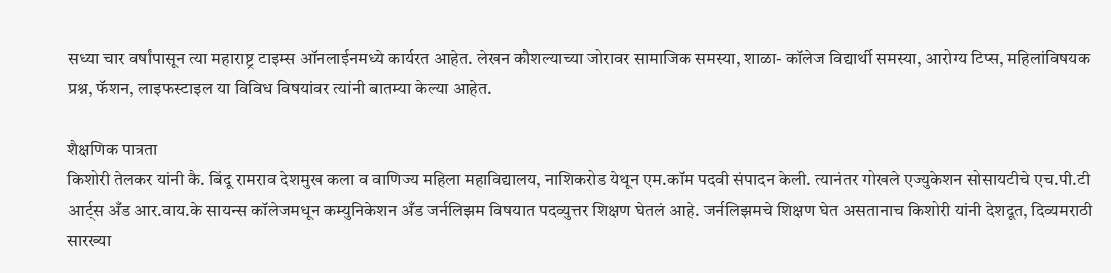सध्या चार वर्षांपासून त्या महाराष्ट्र टाइम्स ऑनलाईनमध्ये कार्यरत आहेत. लेखन कौशल्याच्या जोरावर सामाजिक समस्या, शाळा- कॉलेज विद्यार्थी समस्या, आरोग्य टिप्स, महिलांविषयक प्रश्न, फॅशन, लाइफस्टाइल या विविध विषयांवर त्यांनी बातम्या केल्या आहेत.

शैक्षणिक पात्रता
किशोरी तेलकर यांनी कै. बिंदू रामराव देशमुख कला व वाणिज्य महिला महाविद्यालय, नाशिकरोड येथून एम.कॉम पदवी संपादन केली. त्यानंतर गोखले एज्युकेशन सोसायटीचे एच.पी.टी आर्ट्स अँड आर.वाय.के सायन्स कॉलेजमधून कम्युनिकेशन अँड जर्नलिझम विषयात पदव्युत्तर शिक्षण घेतलं आहे. जर्नलिझमचे शिक्षण घेत असतानाच किशोरी यांनी देशदूत, दिव्यमराठी सारख्या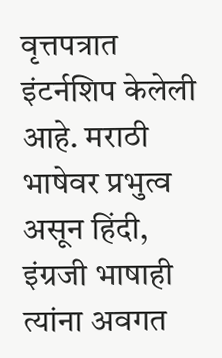वृत्तपत्रात इंटर्नशिप केलेली आहे. मराठी भाषेवर प्रभुत्व असून हिंदी, इंग्रजी भाषाही त्यांना अवगत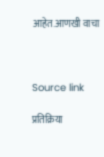आहेत.आणखी वाचा



Source link

प्रतिक्रिया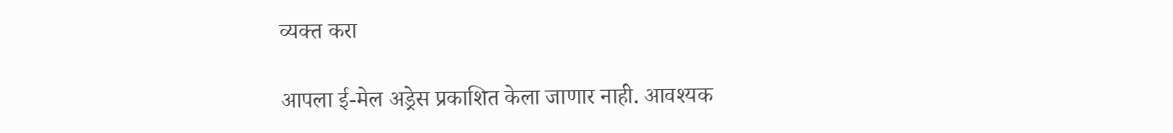व्यक्त करा

आपला ई-मेल अड्रेस प्रकाशित केला जाणार नाही. आवश्यक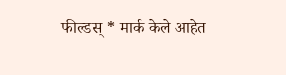फील्डस् * मार्क केले आहेत